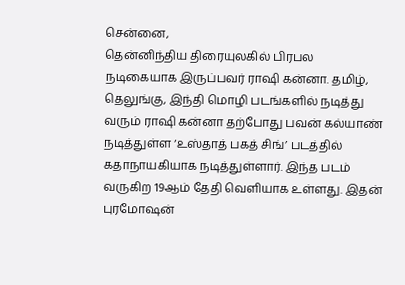சென்னை,
தென்னிந்திய திரையுலகில் பிரபல நடிகையாக இருப்பவர் ராஷி கன்னா. தமிழ், தெலுங்கு, இந்தி மொழி படங்களில் நடித்து வரும் ராஷி கன்னா தற்போது பவன் கல்யாண் நடித்துள்ள ‘உஸ்தாத் பகத் சிங்’ படத்தில் கதாநாயகியாக நடித்துள்ளார். இந்த படம் வருகிற 19ஆம் தேதி வெளியாக உள்ளது. இதன் புரமோஷன்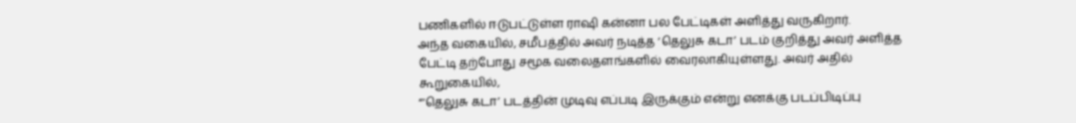பணிகளில் ஈடுபட்டுள்ள ராஷி கன்னா பல பேட்டிகள் அளித்து வருகிறார்.
அந்த வகையில், சமீபத்தில் அவர் நடித்த ‘தெலுசு கடா’ படம் குறித்து அவர் அளித்த பேட்டி தற்போது சமூக வலைதளங்களில் வைரலாகியுள்ளது. அவர் அதில் கூறுகையில்,
“‘தெலுசு கடா’ படத்தின் முடிவு எப்படி இருக்கும் என்று எனக்கு படப்பிடிப்பு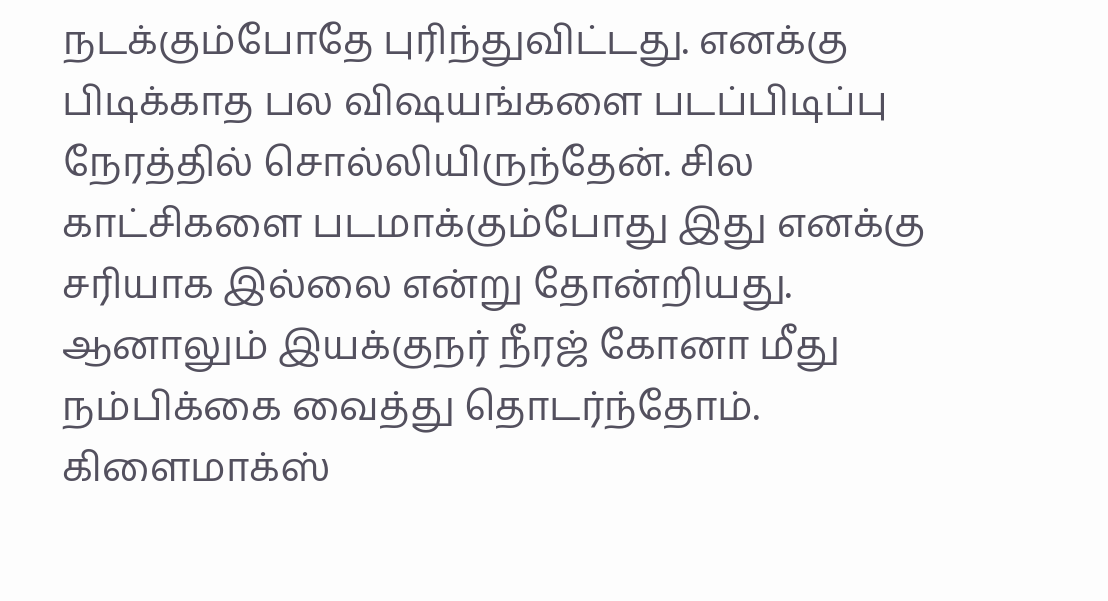நடக்கும்போதே புரிந்துவிட்டது. எனக்கு பிடிக்காத பல விஷயங்களை படப்பிடிப்பு நேரத்தில் சொல்லியிருந்தேன். சில காட்சிகளை படமாக்கும்போது இது எனக்கு சரியாக இல்லை என்று தோன்றியது. ஆனாலும் இயக்குநர் நீரஜ் கோனா மீது நம்பிக்கை வைத்து தொடர்ந்தோம்.
கிளைமாக்ஸ்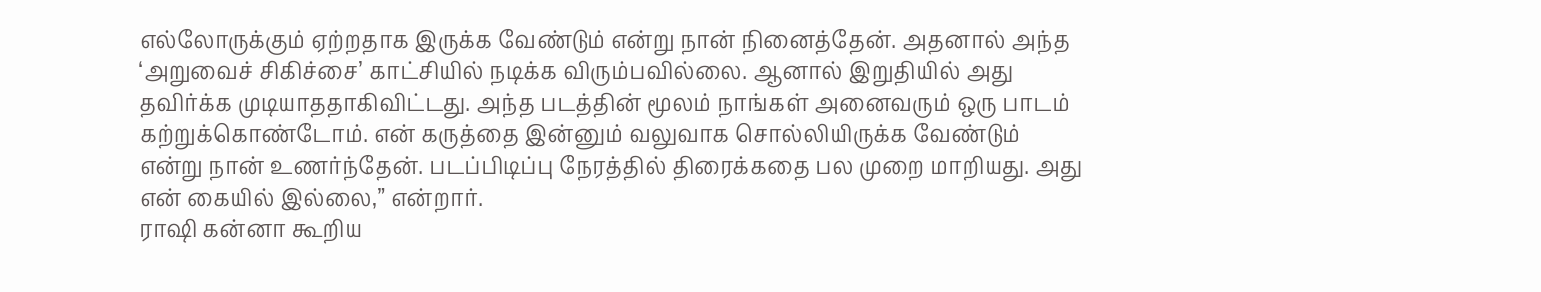எல்லோருக்கும் ஏற்றதாக இருக்க வேண்டும் என்று நான் நினைத்தேன். அதனால் அந்த ‘அறுவைச் சிகிச்சை’ காட்சியில் நடிக்க விரும்பவில்லை. ஆனால் இறுதியில் அது தவிர்க்க முடியாததாகிவிட்டது. அந்த படத்தின் மூலம் நாங்கள் அனைவரும் ஒரு பாடம் கற்றுக்கொண்டோம். என் கருத்தை இன்னும் வலுவாக சொல்லியிருக்க வேண்டும் என்று நான் உணர்ந்தேன். படப்பிடிப்பு நேரத்தில் திரைக்கதை பல முறை மாறியது. அது என் கையில் இல்லை,” என்றார்.
ராஷி கன்னா கூறிய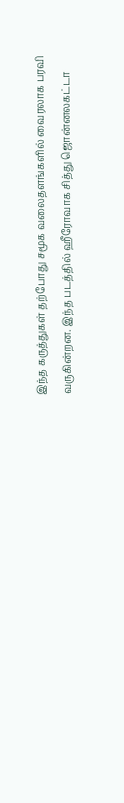இந்த கருத்துகள் தற்போது சமூக வலைதளங்களில் வைரலாக பரவி வருகின்றன. இந்த படத்தில் ஹீரோவாக சித்து ஜொன்னலகட்டா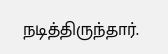நடித்திருந்தார்.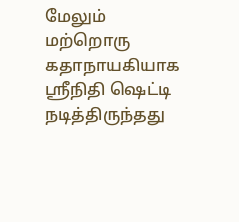மேலும் மற்றொரு கதாநாயகியாக ஸ்ரீநிதி ஷெட்டி நடித்திருந்தது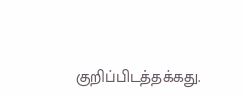குறிப்பிடத்தக்கது.